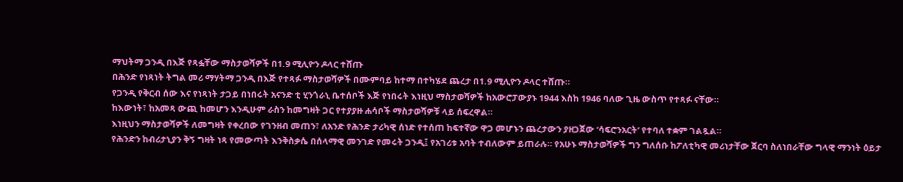ማህትማ ጋንዲ በእጅ የጻፏቸው ማስታወሻዎች በ1.9 ሚሊዮን ዶላር ተሸጡ
በሕንድ የነጻነት ትግል መሪ ማሃትማ ጋንዲ በእጅ የተጻፉ ማስታወሻዎች በሙምባይ ከተማ በተካሄደ ጨረታ በ1.9 ሚሊዮን ዶላር ተሸጡ።
የጋንዲ የቅርብ ሰው እና የነጻነት ታጋይ በነበሩት አናንድ ቲ ሂንጎራኒ ቤተሰቦች እጅ የነበሩት እነዚህ ማስታወሻዎች ከአውሮፓውያኑ 1944 እስከ 1946 ባለው ጊዜ ውስጥ የተጻፉ ናቸው።
ከእውነት፣ ከአመጻ ውጪ ከመሆን እንዲሁም ራስን ከመግዛት ጋር የተያያዙ ሐሳቦች ማስታወሻዎቹ ላይ ሰፍረዋል።
እነዚህን ማስታወሻዎች ለመግዛት የቀረበው የገንዘብ መጠን፣ ለአንድ የሕንድ ታሪካዊ ሰነድ የተሰጠ ከፍተኛው ዋጋ መሆኑን ጨረታውን ያዘጋጀው ‘ሳፍሮንአርት’ የተባለ ተቋም ገልጿል።
የሕንድን ከብሪታኒያን ቅኝ ግዛት ነጻ የመውጣት እንቅስቃሴ በሰላማዊ መንገድ የመሩት ጋንዲ፤ የአገሪቱ አባት ተብለውም ይጠራሉ። የአሁኑ ማስታወሻዎች ግን ግለሰቡ ከፖለቲካዊ መሪነታቸው ጀርባ ስለነበራቸው ግላዊ ማንነት ዕይታ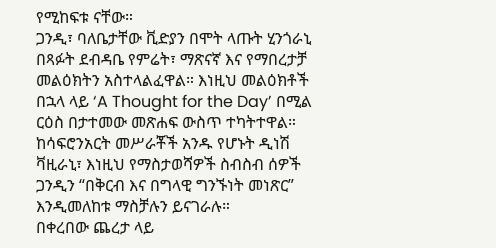የሚከፍቱ ናቸው።
ጋንዲ፣ ባለቤታቸው ቪድያን በሞት ላጡት ሂንጎራኒ በጻፉት ደብዳቤ የምሬት፣ ማጽናኛ እና የማበረታቻ መልዕክትን አስተላልፈዋል። እነዚህ መልዕክቶች በኋላ ላይ ‘A Thought for the Day’ በሚል ርዕስ በታተመው መጽሐፍ ውስጥ ተካትተዋል።
ከሳፍሮንአርት መሥራቾች አንዱ የሆኑት ዲነሽ ቫዚራኒ፣ እነዚህ የማስታወሻዎች ስብስብ ሰዎች ጋንዲን “በቅርብ እና በግላዊ ግንኙነት መነጽር” እንዲመለከቱ ማስቻሉን ይናገራሉ።
በቀረበው ጨረታ ላይ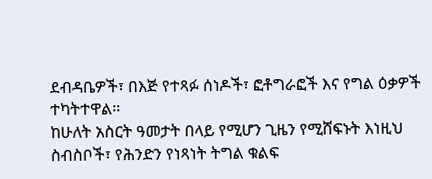ደብዳቤዎች፣ በእጅ የተጻፉ ሰነዶች፣ ፎቶግራፎች እና የግል ዕቃዎች ተካትተዋል።
ከሁለት አስርት ዓመታት በላይ የሚሆን ጊዜን የሚሸፍኑት እነዚህ ስብስቦች፣ የሕንድን የነጻነት ትግል ቁልፍ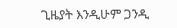ጊዜያት እንዲሁም ጋንዲ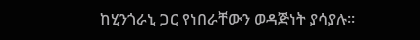ከሂንጎራኒ ጋር የነበራቸውን ወዳጅነት ያሳያሉ።